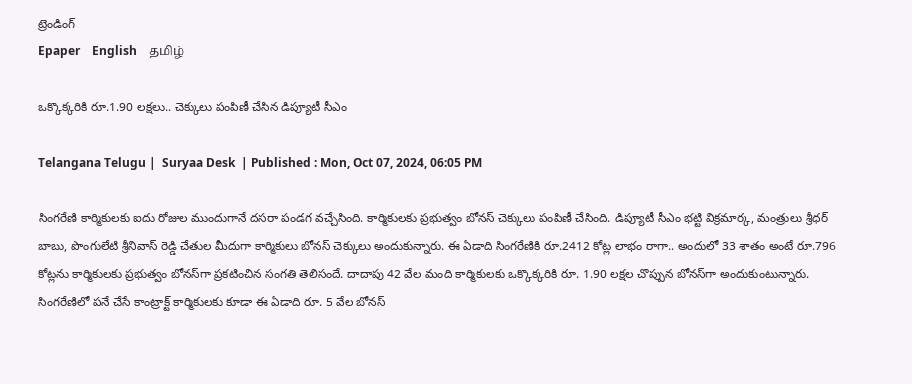ట్రెండింగ్
Epaper    English    தமிழ்

ఒక్కొక్కరికి రూ.1.90 లక్షలు.. చెక్కులు పంపిణీ చేసిన డిప్యూటీ సీఎం

Telangana Telugu |  Suryaa Desk  | Published : Mon, Oct 07, 2024, 06:05 PM

సింగరేణి కార్మికులకు ఐదు రోజుల ముందుగానే దసరా పండగ వచ్చేసింది. కార్మికులకు ప్రభుత్వం బోనస్ చెక్కులు పంపిణీ చేసింది. డిప్యూటీ సీఎం భట్టి విక్రమార్క, మంత్రులు శ్రీధర్ బాబు, పొంగులేటి శ్రీనివాస్ రెడ్డి చేతుల మీదుగా కార్మికులు బోనస్ చెక్కులు అందుకున్నారు. ఈ ఏడాది సింగరేణికి రూ.2412 కోట్ల లాభం రాగా.. అందులో 33 శాతం అంటే రూ.796 కోట్లను కార్మికులకు ప్రభుత్వం బోనస్‌గా ప్రకటించిన సంగతి తెలిసందే. దాదాపు 42 వేల మంది కార్మికులకు ఒక్కొక్కరికి రూ. 1.90 లక్షల చొప్పున బోనస్‌గా అందుకుంటున్నారు. సింగరేణిలో పనే చేసే కాంట్రాక్ట్ కార్మికులకు కూడా ఈ ఏడాది రూ. 5 వేల బోనస్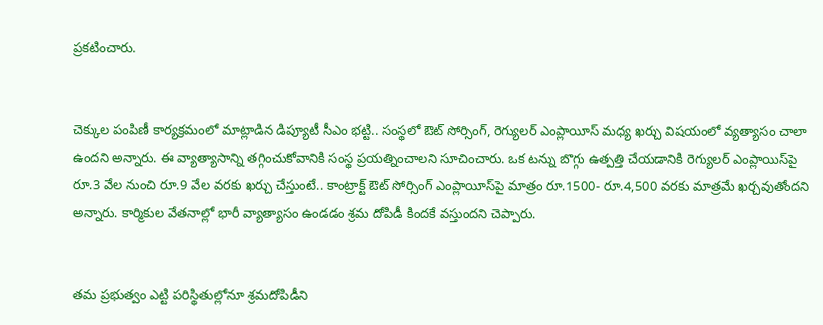ప్రకటించారు.


చెక్కుల పంపిణీ కార్యక్రమంలో మాట్లాడిన డిప్యూటీ సీఎం భట్టి.. సంస్థలో ఔట్ సోర్సింగ్, రెగ్యులర్ ఎంప్లాయీస్‌ మధ్య ఖర్చు విషయంలో వ్యత్యాసం చాలా ఉందని అన్నారు. ఈ వ్యాత్యాసాన్ని తగ్గించుకోవానికి సంస్థ ప్రయత్నించాలని సూచించారు. ఒక టన్ను బొగ్గు ఉత్పత్తి చేయడానికి రెగ్యులర్ ఎంప్లాయిస్‌పై రూ.3 వేల నుంచి రూ.9 వేల వరకు ఖర్చు చేస్తుంటే.. కాంట్రాక్ట్ ఔట్ సోర్సింగ్ ఎంప్లాయీస్‌పై మాత్రం రూ.1500- రూ.4,500 వరకు మాత్రమే ఖర్చవుతోందని అన్నారు. కార్మికుల వేతనాల్లో భారీ వ్యాత్యాసం ఉండడం శ్రమ దోపిడీ కిందకే వస్తుందని చెప్పారు.


తమ ప్రభుత్వం ఎట్టి పరిస్థితుల్లోనూ శ్రమదోపిడీని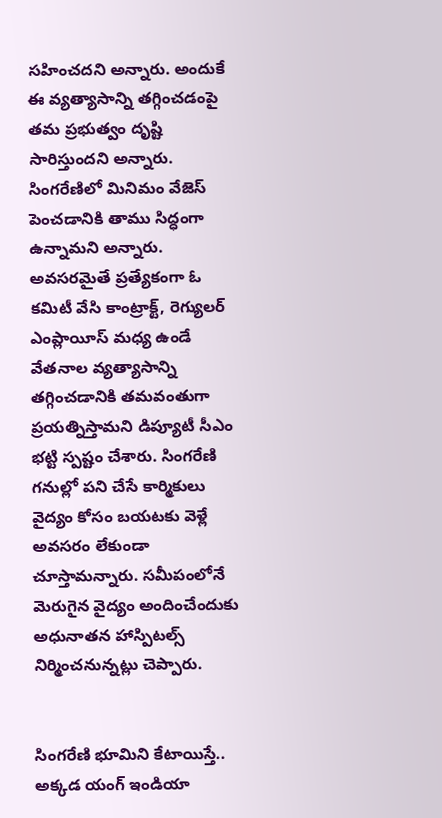సహించదని అన్నారు. అందుకే ఈ వ్యత్యాసాన్ని తగ్గించడంపై తమ ప్రభుత్వం దృష్టి సారిస్తుందని అన్నారు. సింగరేణిలో మినిమం వేజెస్ పెంచడానికి తాము సిద్ధంగా ఉన్నామని అన్నారు. అవసరమైతే ప్రత్యేకంగా ఓ కమిటీ వేసి కాంట్రాక్ట్, రెగ్యులర్ ఎంప్లాయీస్ మధ్య ఉండే వేతనాల వ్యత్యాసాన్ని తగ్గించడానికి తమవంతుగా ప్రయత్నిస్తామని డిప్యూటీ సీఎం భట్టి స్పష్టం చేశారు. సింగరేణి గనుల్లో పని చేసే కార్మికులు వైద్యం కోసం బయటకు వెళ్లే అవసరం లేకుండా చూస్తామన్నారు. సమీపంలోనే మెరుగైన వైద్యం అందించేందుకు అధునాతన హాస్పిటల్స్‌ నిర్మించనున్నట్లు చెప్పారు.


సింగరేణి భూమిని కేటాయిస్తే.. అక్కడ యంగ్ ఇండియా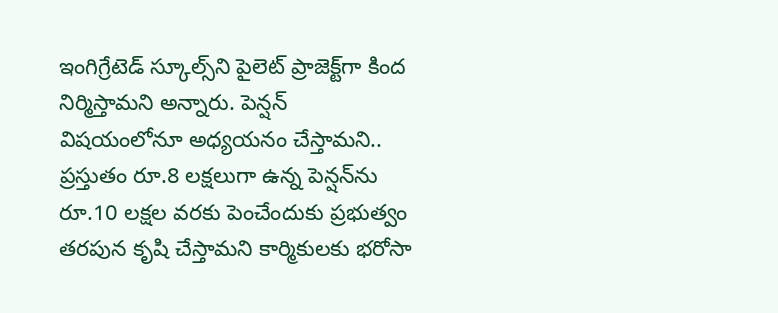ఇంగిగ్రేటెడ్ స్కూల్స్‌ని పైలెట్ ప్రాజెక్ట్‌గా కింద నిర్మిస్తామని అన్నారు. పెన్షన్ విషయంలోనూ అధ్యయనం చేస్తామని.. ప్రస్తుతం రూ.8 లక్షలుగా ఉన్న పెన్షన్‌ను రూ.10 లక్షల వరకు పెంచేందుకు ప్రభుత్వం తరపున కృషి చేస్తామని కార్మికులకు భరోసా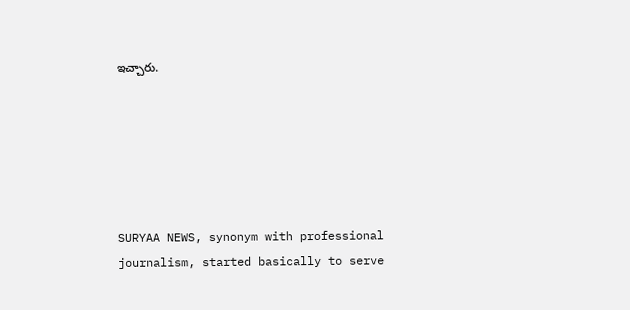ఇచ్చారు.






SURYAA NEWS, synonym with professional journalism, started basically to serve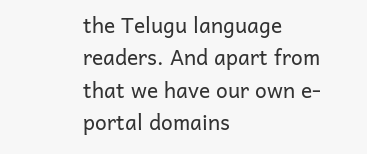the Telugu language readers. And apart from that we have our own e-portal domains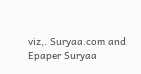viz,. Suryaa.com and Epaper Suryaa